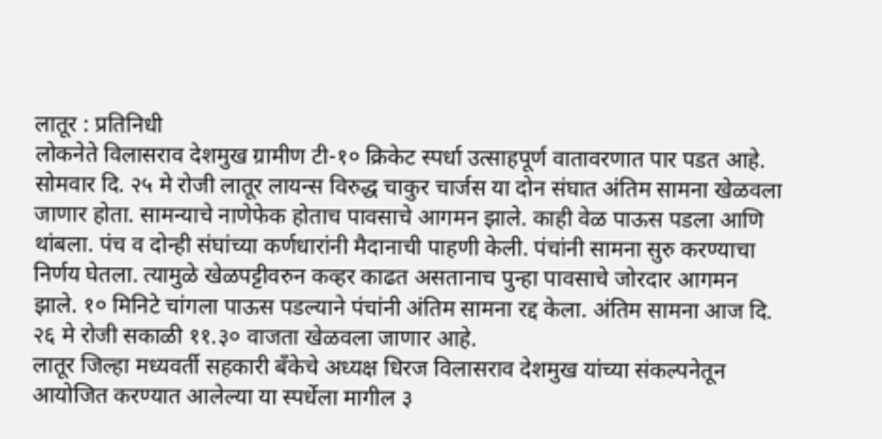लातूर : प्रतिनिधी
लोकनेते विलासराव देशमुख ग्रामीण टी-१० क्रिकेट स्पर्धा उत्साहपूर्ण वातावरणात पार पडत आहे. सोमवार दि. २५ मे रोजी लातूर लायन्स विरुद्ध चाकुर चार्जस या दोन संघात अंतिम सामना खेळवला जाणार होता. सामन्याचे नाणेफेक होताच पावसाचे आगमन झाले. काही वेळ पाऊस पडला आणि थांबला. पंच व दोन्ही संघांच्या कर्णधारांनी मैदानाची पाहणी केली. पंचांनी सामना सुरु करण्याचा निर्णय घेतला. त्यामुळे खेळपट्टीवरुन कव्हर काढत असतानाच पुन्हा पावसाचे जोरदार आगमन झाले. १० मिनिटे चांगला पाऊस पडल्याने पंचांनी अंतिम सामना रद्द केला. अंतिम सामना आज दि. २६ मे रोजी सकाळी ११.३० वाजता खेळवला जाणार आहे.
लातूर जिल्हा मध्यवर्ती सहकारी बँकेचे अध्यक्ष धिरज विलासराव देशमुख यांच्या संकल्पनेतून आयोजित करण्यात आलेल्या या स्पर्धेला मागील ३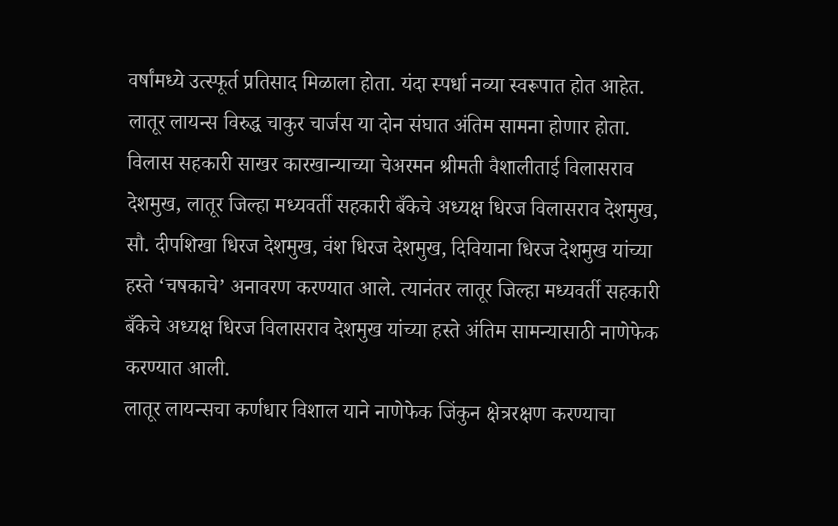वर्षांमध्ये उत्स्फूर्त प्रतिसाद मिळाला होता. यंदा स्पर्धा नव्या स्वरूपात होत आहेत. लातूर लायन्स विरुद्ध चाकुर चार्जस या दोन संघात अंतिम सामना होणार होता. विलास सहकारी साखर कारखान्याच्या चेअरमन श्रीमती वैशालीताई विलासराव देशमुख, लातूर जिल्हा मध्यवर्ती सहकारी बँकेचे अध्यक्ष धिरज विलासराव देशमुख, सौ. दीपशिखा धिरज देशमुख, वंश धिरज देशमुख, दिवियाना धिरज देशमुख यांच्या हस्ते ‘चषकाचे’ अनावरण करण्यात आले. त्यानंतर लातूर जिल्हा मध्यवर्ती सहकारी बँकेचे अध्यक्ष धिरज विलासराव देशमुख यांच्या हस्ते अंतिम सामन्यासाठी नाणेफेक करण्यात आली.
लातूर लायन्सचा कर्णधार विशाल याने नाणेफेक जिंकुन क्षेत्ररक्षण करण्याचा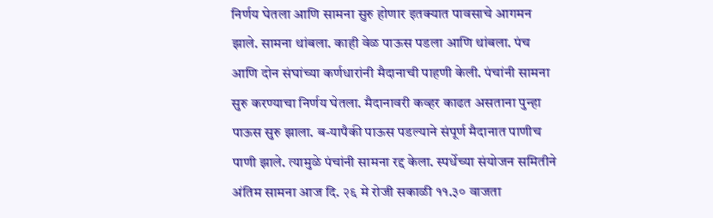निर्णय घेतला आणि सामना सुरु होणार इतक्यात पावसाचे आगमन झाले. सामना थांबला. काही वेळ पाऊस पडला आणि थांबला. पंच आणि दोन संघांच्या कर्णधारांनी मैदानाची पाहणी केली. पंचांनी सामना सुरु करण्याचा निर्णय घेतला. मैदानावरी कव्हर काढत असताना पुन्हा पाऊस सुरु झाला. ब-यापैकी पाऊस पडल्याने संपूर्ण मैदानात पाणीच पाणी झाले. त्यामुळे पंचांनी सामना रद्द केला. स्पर्धेच्या संयोजन समितीने अंतिम सामना आज दि. २६ मे रोजी सकाळी ११.३० वाजता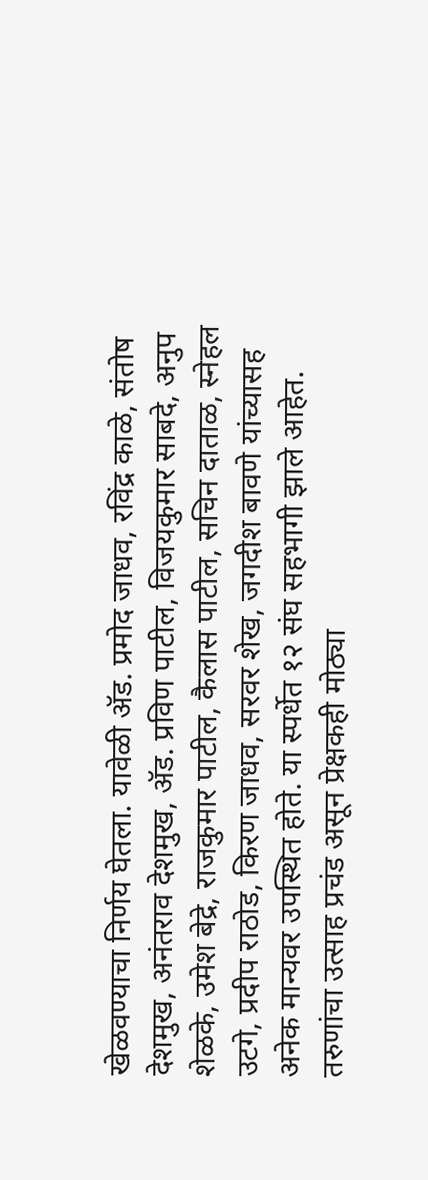खेळवण्याचा निर्णय घेतला. यावेळी ॲड. प्रमोद जाधव, रविंद्र काळे, संतोष देशमुख, अनंतराव देशमुख, ॲड. प्रविण पाटील, विजयकुमार साबदे, अनुप शेळके, उमेश बेद्रे, राजकुमार पाटील, कैलास पाटील, सचिन दाताळ, स्नेहल उटगे, प्रदीप राठोड, किरण जाधव, सरवर शेख, जगदीश बावणे यांच्यासह अनेक मान्यवर उपस्थित होते. या स्पर्धेत १२ संघ सहभागी झाले आहेत. तरुणांचा उत्साह प्रचंड असून प्रेक्षकही मोठ्या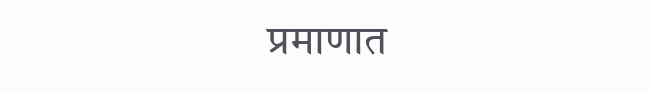प्रमाणात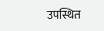उपस्थित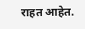राहत आहेत.